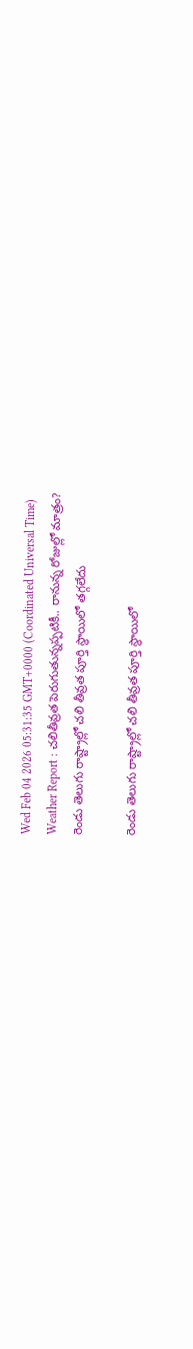Wed Feb 04 2026 05:31:35 GMT+0000 (Coordinated Universal Time)
Weather Report : చలితీవ్రత పెరుగుతున్నప్పటికీ.. రానున్న రోజుల్లో మాత్రం?
రెండు తెలుగు రాష్ట్రాల్లో చలి తీవ్రత పూర్తి స్థాయిలో తగ్గలేదు

రెండు తెలుగు రాష్ట్రాల్లో చలి తీవ్రత పూర్తి స్థాయిలో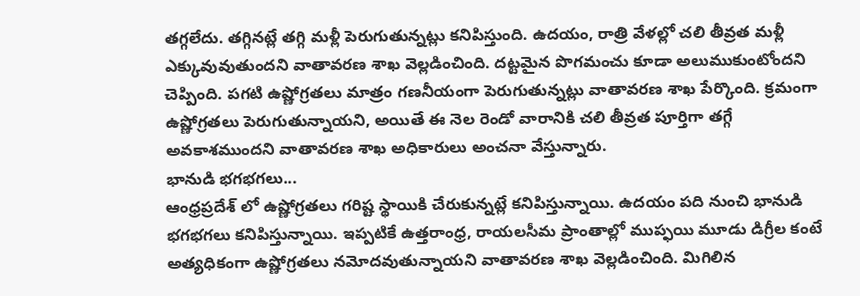తగ్గలేదు. తగ్గినట్లే తగ్గి మళ్లీ పెరుగుతున్నట్లు కనిపిస్తుంది. ఉదయం, రాత్రి వేళల్లో చలి తీవ్రత మళ్లీ ఎక్కువువుతుందని వాతావరణ శాఖ వెల్లడించింది. దట్టమైన పొగమంచు కూడా అలుముకుంటోందని చెప్పింది. పగటి ఉష్ణోగ్రతలు మాత్రం గణనీయంగా పెరుగుతున్నట్లు వాతావరణ శాఖ పేర్కొంది. క్రమంగా ఉష్ణోగ్రతలు పెరుగుతున్నాయని, అయితే ఈ నెల రెండో వారానికి చలి తీవ్రత పూర్తిగా తగ్గే అవకాశముందని వాతావరణ శాఖ అధికారులు అంచనా వేస్తున్నారు.
భానుడి భగభగలు...
ఆంధ్రప్రదేశ్ లో ఉష్ణోగ్రతలు గరిష్ట స్థాయికి చేరుకున్నట్లే కనిపిస్తున్నాయి. ఉదయం పది నుంచి భానుడి భగభగలు కనిపిస్తున్నాయి. ఇప్పటికే ఉత్తరాంధ్ర, రాయలసీమ ప్రాంతాల్లో ముప్ఫయి మూడు డిగ్రీల కంటే అత్యధికంగా ఉష్ణోగ్రతలు నమోదవుతున్నాయని వాతావరణ శాఖ వెల్లడించింది. మిగిలిన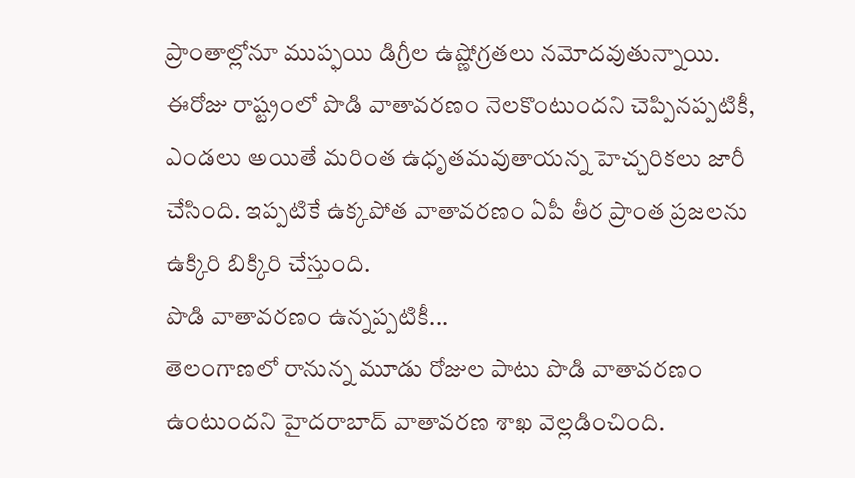ప్రాంతాల్లోనూ ముప్ఫయి డిగ్రీల ఉష్ణోగ్రతలు నమోదవుతున్నాయి. ఈరోజు రాష్ట్రంలో పొడి వాతావరణం నెలకొంటుందని చెప్పినప్పటికీ, ఎండలు అయితే మరింత ఉధృతమవుతాయన్న హెచ్చరికలు జారీ చేసింది. ఇప్పటికే ఉక్కపోత వాతావరణం ఏపీ తీర ప్రాంత ప్రజలను ఉక్కిరి బిక్కిరి చేస్తుంది.
పొడి వాతావరణం ఉన్నప్పటికీ...
తెలంగాణలో రానున్న మూడు రోజుల పాటు పొడి వాతావరణం ఉంటుందని హైదరాబాద్ వాతావరణ శాఖ వెల్లడించింది.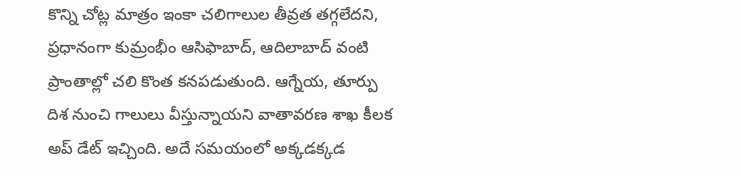కొన్ని చోట్ల మాత్రం ఇంకా చలిగాలుల తీవ్రత తగ్గలేదని, ప్రధానంగా కుమ్రంభీం ఆసిఫాబాద్, ఆదిలాబాద్ వంటి ప్రాంతాల్లో చలి కొంత కనపడుతుంది. ఆగ్నేయ, తూర్పు దిశ నుంచి గాలులు వీస్తున్నాయని వాతావరణ శాఖ కీలక అప్ డేట్ ఇచ్చింది. అదే సమయంలో అక్కడక్కడ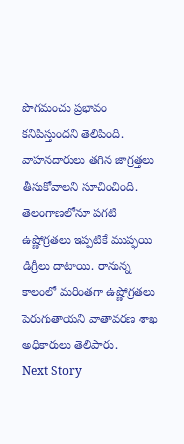పొగమంచు ప్రభావం కనిపిస్తుందని తెలిపింది. వాహనదారులు తగిన జాగ్రత్తలు తీసుకోవాలని సూచించింది. తెలంగాణలోనూ పగటి ఉష్ణోగ్రతలు ఇప్పటికే ముప్ఫయి డిగ్రీలు దాటాయి. రానున్న కాలంలో మరింతగా ఉష్ణోగ్రతలు పెరుగుతాయని వాతావరణ శాఖ అధికారులు తెలిపారు.
Next Story